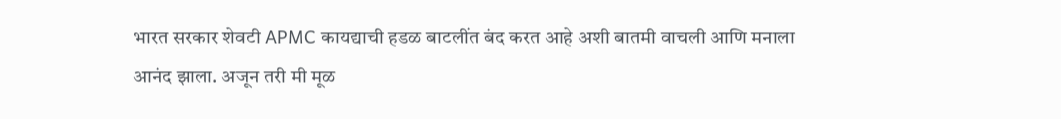भारत सरकार शेवटी APMC कायद्याची हडळ बाटलींत बंद करत आहे अशी बातमी वाचली आणि मनाला आनंद झाला. अजून तरी मी मूळ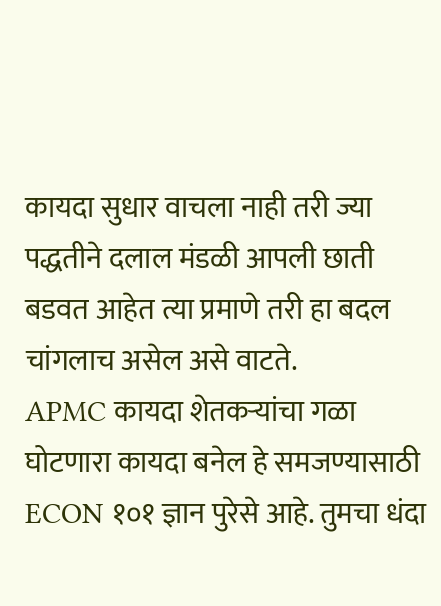कायदा सुधार वाचला नाही तरी ज्या पद्धतीने दलाल मंडळी आपली छाती बडवत आहेत त्या प्रमाणे तरी हा बदल चांगलाच असेल असे वाटते.
APMC कायदा शेतकऱ्यांचा गळा घोटणारा कायदा बनेल हे समजण्यासाठी ECON १०१ ज्ञान पुरेसे आहे. तुमचा धंदा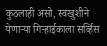कुठलाही असो, स्वखुशीने येणाऱ्या गिऱ्हाईकाला सर्व्हिस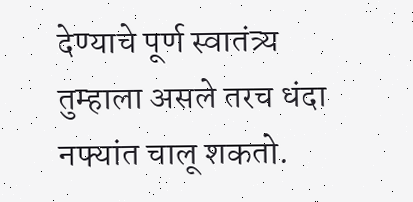देण्याचे पूर्ण स्वातंत्र्य तुम्हाला असले तरच धंदा नफ्यांत चालू शकतो.